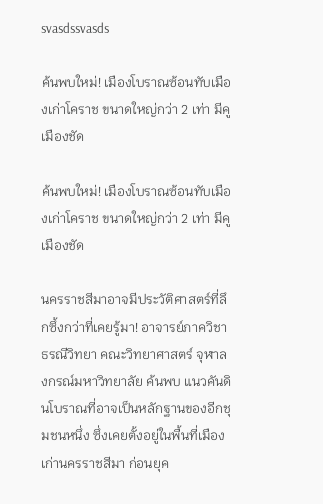svasdssvasds

ค้นพบใหม่! เมืองโบราณซ้อนทับเมืองเก่าโคราช ขนาดใหญ่กว่า 2 เท่า มีคูเมืองชัด

ค้นพบใหม่! เมืองโบราณซ้อนทับเมืองเก่าโคราช ขนาดใหญ่กว่า 2 เท่า มีคูเมืองชัด

นครราชสีมาอาจมีประวัติศาสตร์ที่ลึกซึ้งกว่าที่เคยรู้มา! อาจารย์ภาควิชาธรณีวิทยา คณะวิทยาศาสตร์ จุฬาลงกรณ์มหาวิทยาลัย ค้นพบ แนวคันดินโบราณที่อาจเป็นหลักฐานของอีกชุมชนหนึ่ง ซึ่งเคยตั้งอยู่ในพื้นที่เมืองเก่านครราชสีมา ก่อนยุค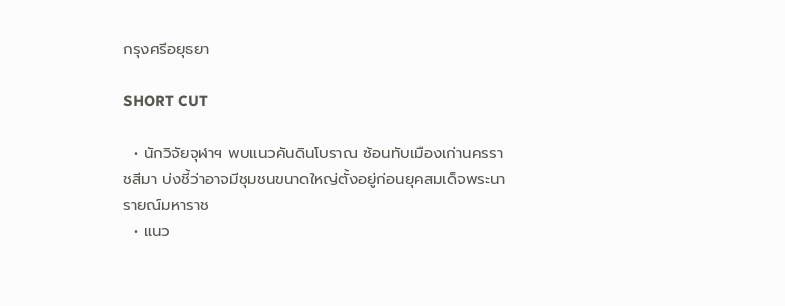กรุงศรีอยุธยา

SHORT CUT

  • นักวิจัยจุฬาฯ พบแนวคันดินโบราณ ซ้อนทับเมืองเก่านครราชสีมา บ่งชี้ว่าอาจมีชุมชนขนาดใหญ่ตั้งอยู่ก่อนยุคสมเด็จพระนารายณ์มหาราช
  • แนว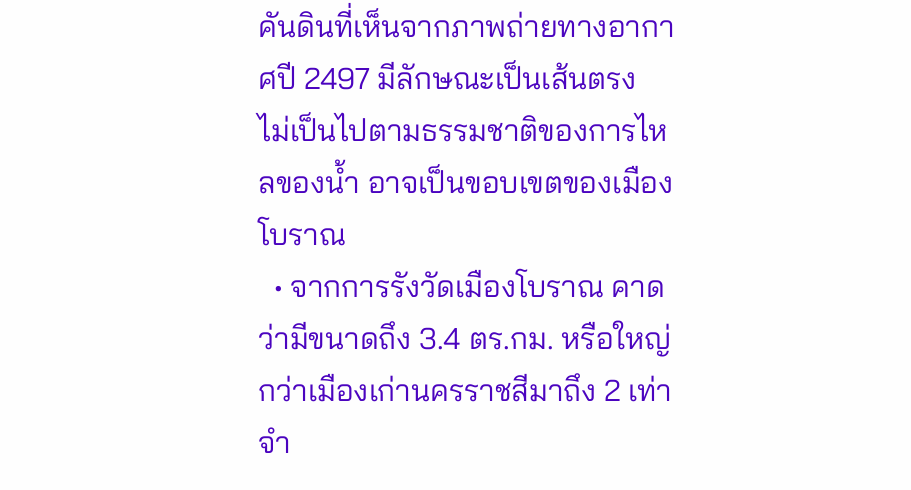คันดินที่เห็นจากภาพถ่ายทางอากาศปี 2497 มีลักษณะเป็นเส้นตรง ไม่เป็นไปตามธรรมชาติของการไหลของน้ำ อาจเป็นขอบเขตของเมืองโบราณ
  • จากการรังวัดเมืองโบราณ คาดว่ามีขนาดถึง 3.4 ตร.กม. หรือใหญ่กว่าเมืองเก่านครราชสีมาถึง 2 เท่า จำ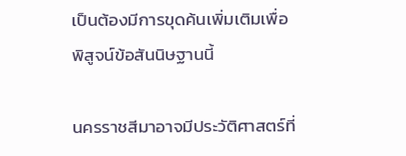เป็นต้องมีการขุดค้นเพิ่มเติมเพื่อพิสูจน์ข้อสันนิษฐานนี้

นครราชสีมาอาจมีประวัติศาสตร์ที่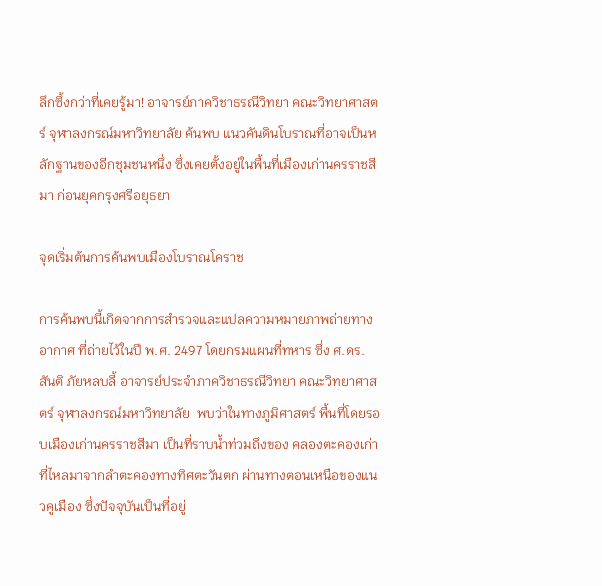ลึกซึ้งกว่าที่เคยรู้มา! อาจารย์ภาควิชาธรณีวิทยา คณะวิทยาศาสตร์ จุฬาลงกรณ์มหาวิทยาลัย ค้นพบ แนวคันดินโบราณที่อาจเป็นหลักฐานของอีกชุมชนหนึ่ง ซึ่งเคยตั้งอยู่ในพื้นที่เมืองเก่านครราชสีมา ก่อนยุคกรุงศรีอยุธยา

จุดเริ่มต้นการค้นพบเมืองโบราณโคราช

การค้นพบนี้เกิดจากการสำรวจและแปลความหมายภาพถ่ายทางอากาศ ที่ถ่ายไว้ในปี พ.ศ. 2497 โดยกรมแผนที่ทหาร ซึ่ง ศ.ดร. สันติ ภัยหลบลี้ อาจารย์ประจำภาควิชาธรณีวิทยา คณะวิทยาศาสตร์ จุฬาลงกรณ์มหาวิทยาลัย  พบว่าในทางภูมิศาสตร์ พื้นที่โดยรอบเมืองเก่านครราชสีมา เป็นที่ราบน้ำท่วมถึงของ คลองตะคองเก่า ที่ไหลมาจากลำตะคองทางทิศตะวันตก ผ่านทางตอนเหนือของแนวคูเมือง ซึ่งปัจจุบันเป็นที่อยู่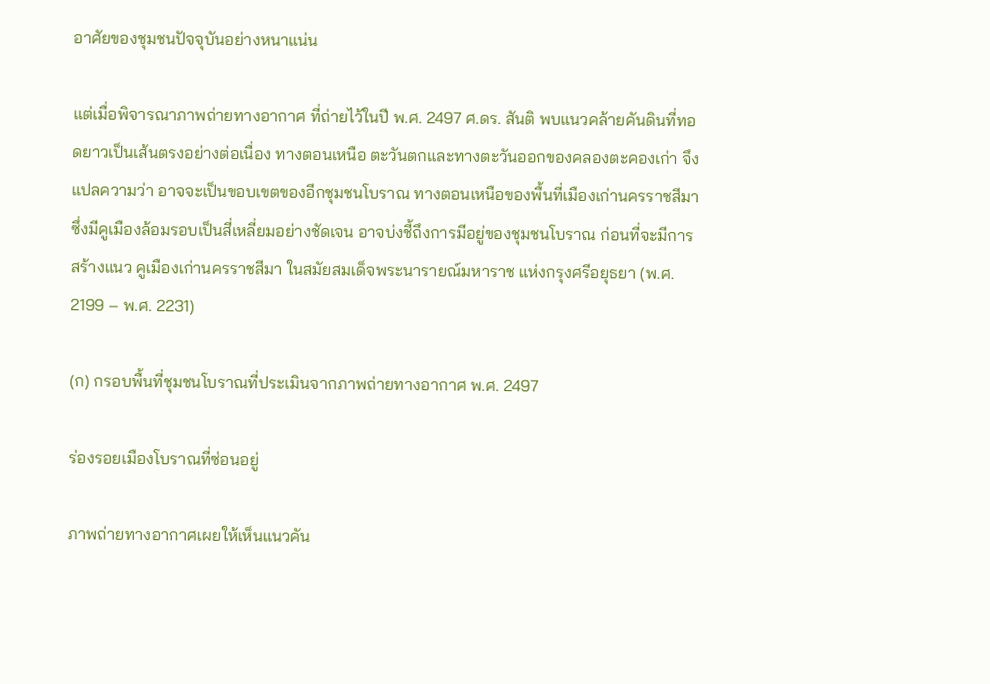อาศัยของชุมชนปัจจุบันอย่างหนาแน่น

แต่เมื่อพิจารณาภาพถ่ายทางอากาศ ที่ถ่ายไว้ในปี พ.ศ. 2497 ศ.ดร. สันติ พบแนวคล้ายคันดินที่ทอดยาวเป็นเส้นตรงอย่างต่อเนื่อง ทางตอนเหนือ ตะวันตกและทางตะวันออกของคลองตะคองเก่า จึงแปลความว่า อาจจะเป็นขอบเขตของอีกชุมชนโบราณ ทางตอนเหนือของพื้นที่เมืองเก่านครราชสีมา ซึ่งมีคูเมืองล้อมรอบเป็นสี่เหลี่ยมอย่างชัดเจน อาจบ่งชี้ถึงการมีอยู่ของชุมชนโบราณ ก่อนที่จะมีการสร้างแนว คูเมืองเก่านครราชสีมา ในสมัยสมเด็จพระนารายณ์มหาราช แห่งกรุงศรีอยุธยา (พ.ศ. 2199 – พ.ศ. 2231)

(ก) กรอบพื้นที่ชุมชนโบราณที่ประเมินจากภาพถ่ายทางอากาศ พ.ศ. 2497

ร่องรอยเมืองโบราณที่ซ่อนอยู่

ภาพถ่ายทางอากาศเผยให้เห็นแนวคัน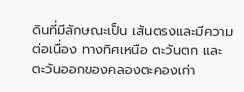ดินที่มีลักษณะเป็น เส้นตรงและมีความต่อเนื่อง ทางทิศเหนือ ตะวันตก และตะวันออกของคลองตะคองเก่า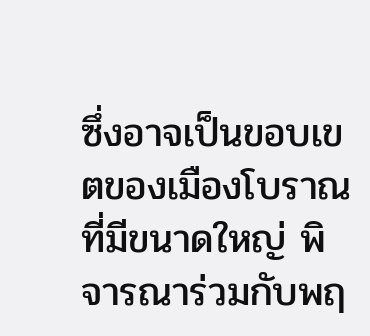ซึ่งอาจเป็นขอบเขตของเมืองโบราณที่มีขนาดใหญ่ พิจารณาร่วมกับพฤ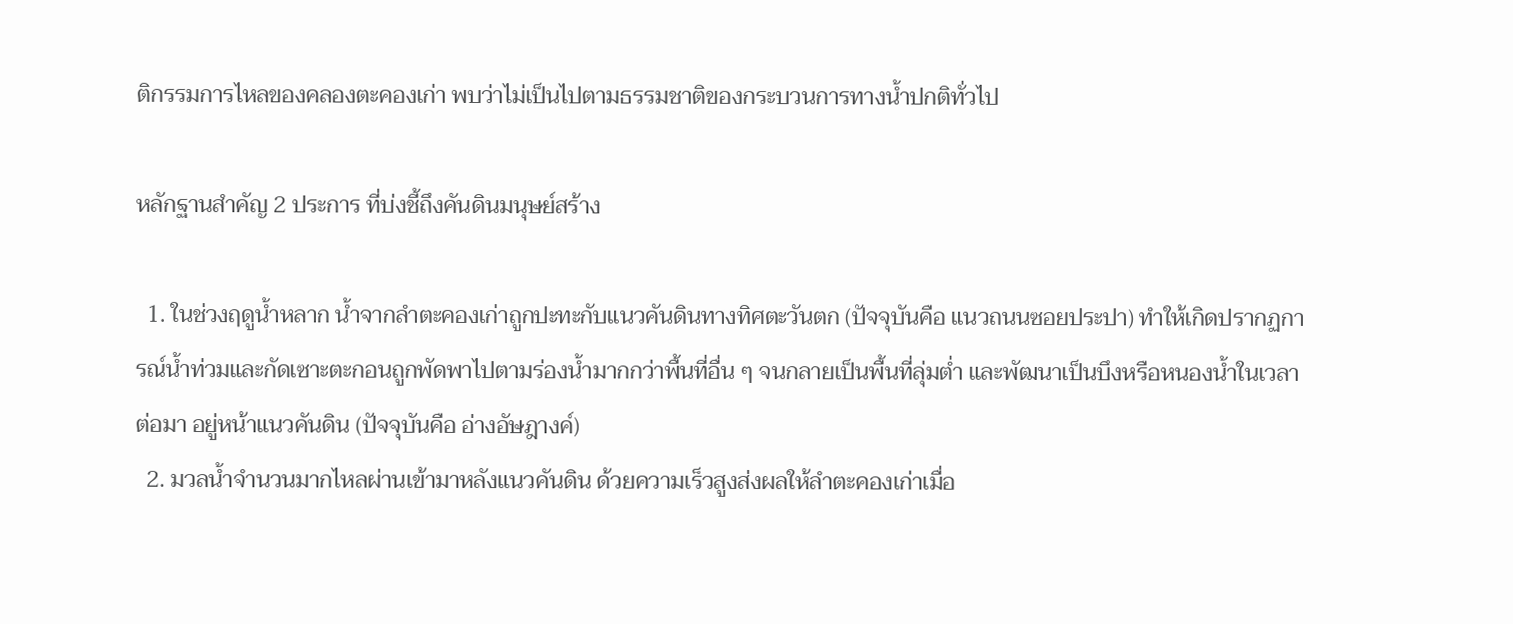ติกรรมการไหลของคลองตะคองเก่า พบว่าไม่เป็นไปตามธรรมชาติของกระบวนการทางน้ำปกติทั่วไป

หลักฐานสำคัญ 2 ประการ ที่บ่งชี้ถึงคันดินมนุษย์สร้าง

  1. ในช่วงฤดูน้ำหลาก น้ำจากลำตะคองเก่าถูกปะทะกับแนวคันดินทางทิศตะวันตก (ปัจจุบันคือ แนวถนนซอยประปา) ทำให้เกิดปรากฏการณ์น้ำท่วมและกัดเซาะตะกอนถูกพัดพาไปตามร่องน้ำมากกว่าพื้นที่อื่น ๆ จนกลายเป็นพื้นที่ลุ่มต่ำ และพัฒนาเป็นบึงหรือหนองน้ำในเวลาต่อมา อยู่หน้าแนวคันดิน (ปัจจุบันคือ อ่างอัษฎางค์)
  2. มวลน้ำจำนวนมากไหลผ่านเข้ามาหลังแนวคันดิน ด้วยความเร็วสูงส่งผลให้ลำตะคองเก่าเมื่อ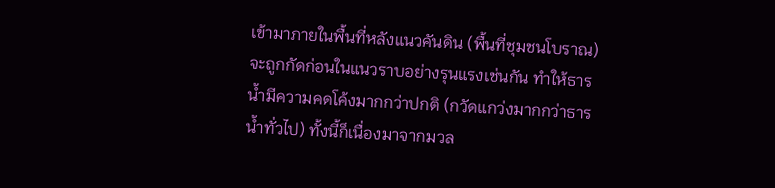เข้ามาภายในพื้นที่หลังแนวคันดิน (พื้นที่ชุมชนโบราณ) จะถูกกัดก่อนในแนวราบอย่างรุนแรงเช่นกัน ทำให้ธารน้ำมีความคดโค้งมากกว่าปกติ (กวัดแกว่งมากกว่าธารน้ำทั่วไป) ทั้งนี้ก็เนื่องมาจากมวล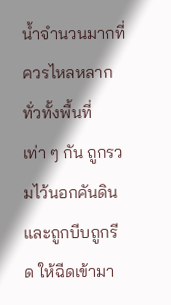น้ำจำนวนมากที่ควรไหลหลากทั่วทั้งพื้นที่เท่า ๆ กัน ถูกรวมไว้นอกคันดินและถูกบีบถูกรีด ให้ฉีดเข้ามา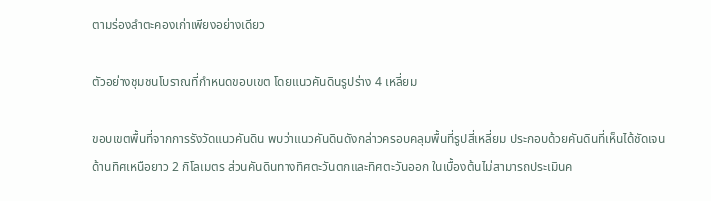ตามร่องลำตะคองเก่าเพียงอย่างเดียว

ตัวอย่างชุมชนโบราณที่กำหนดขอบเขต โดยแนวคันดินรูปร่าง 4 เหลี่ยม

ขอบเขตพื้นที่จากการรังวัดแนวคันดิน พบว่าแนวคันดินดังกล่าวครอบคลุมพื้นที่รูปสี่เหลี่ยม ประกอบด้วยคันดินที่เห็นได้ชัดเจนด้านทิศเหนือยาว 2 กิโลเมตร ส่วนคันดินทางทิศตะวันตกและทิศตะวันออก ในเบื้องต้นไม่สามารถประเมินค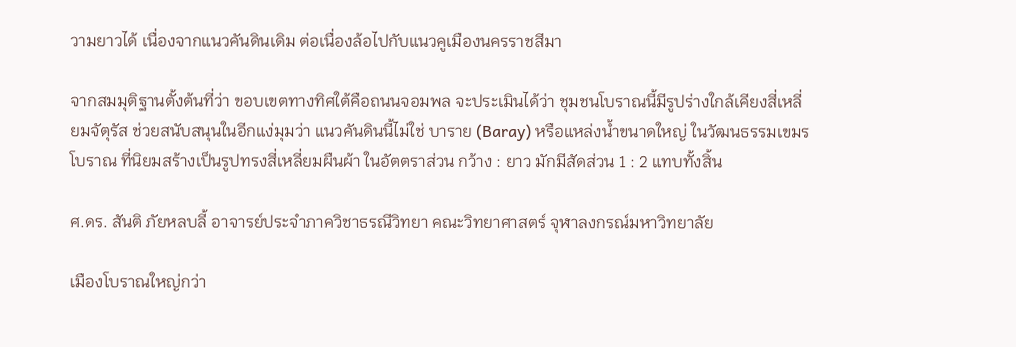วามยาวได้ เนื่องจากแนวคันดินเดิม ต่อเนื่องล้อไปกับแนวคูเมืองนครราชสีมา

จากสมมุติฐานตั้งต้นที่ว่า ขอบเขตทางทิศใต้คือถนนจอมพล จะประเมินได้ว่า ชุมชนโบราณนี้มีรูปร่างใกล้เคียงสี่เหลี่ยมจัตุรัส ช่วยสนับสนุนในอีกแง่มุมว่า แนวคันดินนี้ไม่ใช่ บาราย (Baray) หรือแหล่งน้ำขนาดใหญ่ ในวัฒนธรรมเขมรโบราณ ที่นิยมสร้างเป็นรูปทรงสี่เหลี่ยมผืนผ้า ในอัตตราส่วน กว้าง : ยาว มักมีสัดส่วน 1 : 2 แทบทั้งสิ้น

ศ.ดร. สันติ ภัยหลบลี้ อาจารย์ประจำภาควิชาธรณีวิทยา คณะวิทยาศาสตร์ จุฬาลงกรณ์มหาวิทยาลัย

เมืองโบราณใหญ่กว่า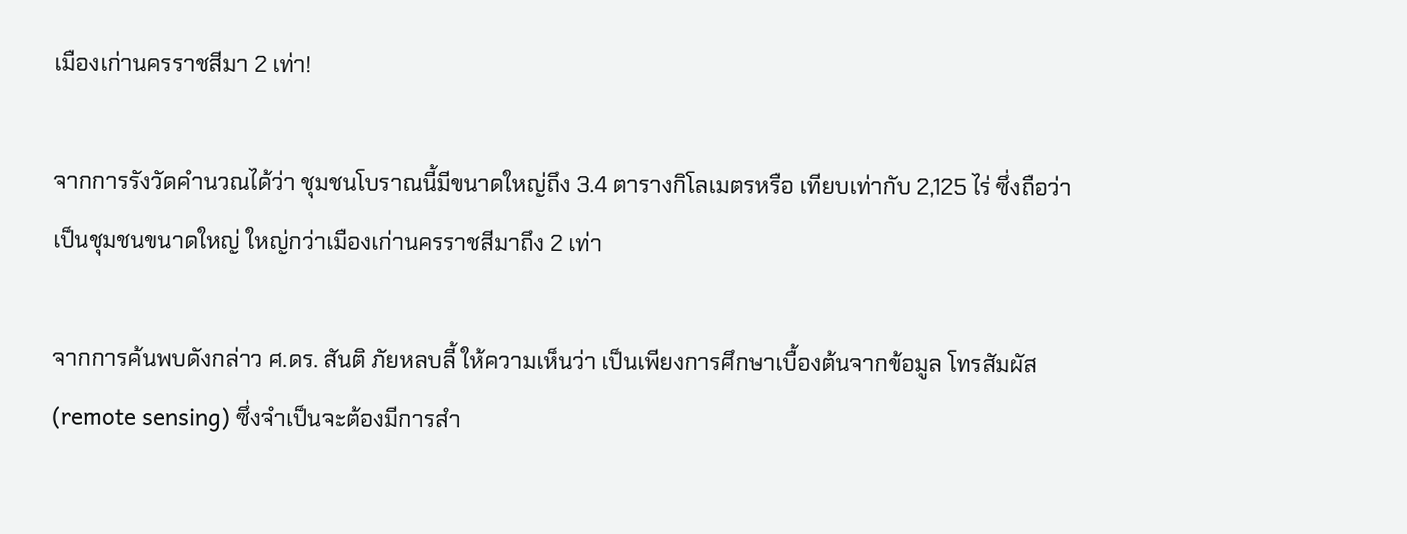เมืองเก่านครราชสีมา 2 เท่า!

จากการรังวัดคำนวณได้ว่า ชุมชนโบราณนี้มีขนาดใหญ่ถึง 3.4 ตารางกิโลเมตรหรือ เทียบเท่ากับ 2,125 ไร่ ซึ่งถือว่าเป็นชุมชนขนาดใหญ่ ใหญ่กว่าเมืองเก่านครราชสีมาถึง 2 เท่า

จากการค้นพบดังกล่าว ศ.ดร. สันติ ภัยหลบลี้ ให้ความเห็นว่า เป็นเพียงการศึกษาเบื้องต้นจากข้อมูล โทรสัมผัส (remote sensing) ซึ่งจำเป็นจะต้องมีการสำ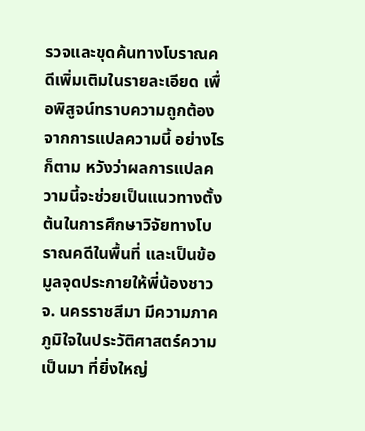รวจและขุดค้นทางโบราณคดีเพิ่มเติมในรายละเอียด เพื่อพิสูจน์ทราบความถูกต้องจากการแปลความนี้ อย่างไรก็ตาม หวังว่าผลการแปลความนี้จะช่วยเป็นแนวทางตั้งต้นในการศึกษาวิจัยทางโบราณคดีในพื้นที่ และเป็นข้อมูลจุดประกายให้พี่น้องชาว จ. นครราชสีมา มีความภาคภูมิใจในประวัติศาสตร์ความเป็นมา ที่ยิ่งใหญ่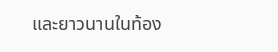และยาวนานในท้อง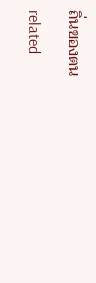ถิ่นของตน

related